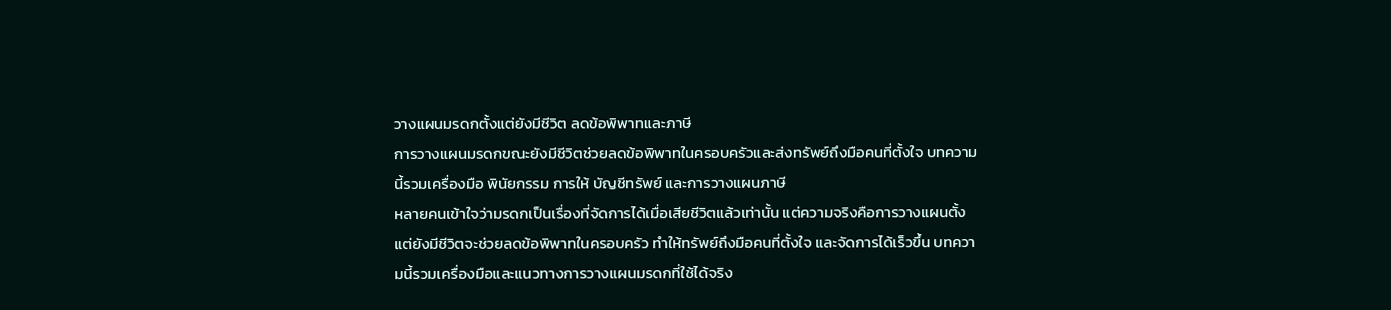วางแผนมรดกตั้งแต่ยังมีชีวิต ลดข้อพิพาทและภาษี
การวางแผนมรดกขณะยังมีชีวิตช่วยลดข้อพิพาทในครอบครัวและส่งทรัพย์ถึงมือคนที่ตั้งใจ บทความนี้รวมเครื่องมือ พินัยกรรม การให้ บัญชีทรัพย์ และการวางแผนภาษี
หลายคนเข้าใจว่ามรดกเป็นเรื่องที่จัดการได้เมื่อเสียชีวิตแล้วเท่านั้น แต่ความจริงคือการวางแผนตั้งแต่ยังมีชีวิตจะช่วยลดข้อพิพาทในครอบครัว ทำให้ทรัพย์ถึงมือคนที่ตั้งใจ และจัดการได้เร็วขึ้น บทความนี้รวมเครื่องมือและแนวทางการวางแผนมรดกที่ใช้ได้จริง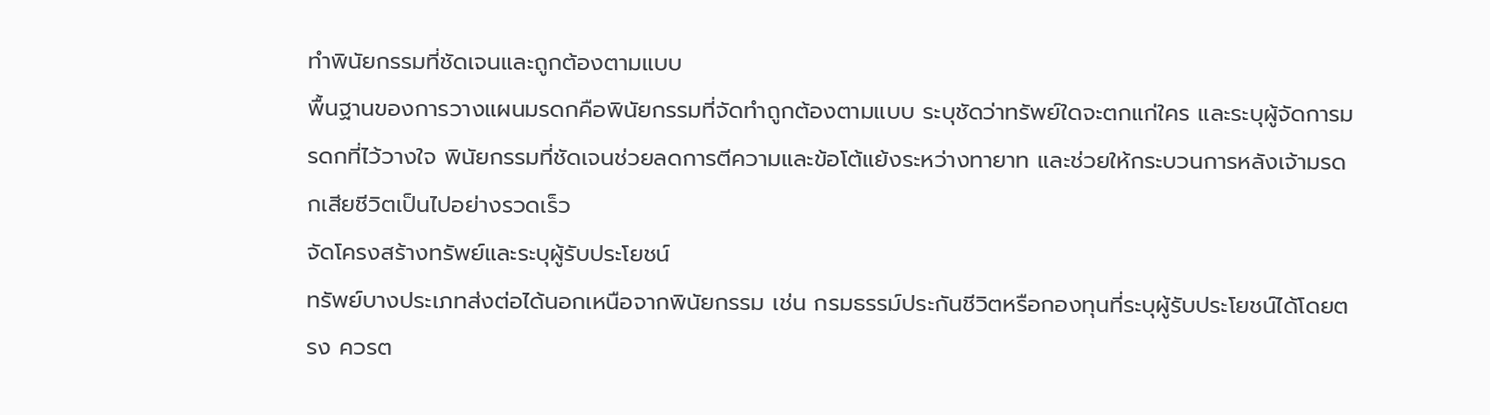ทำพินัยกรรมที่ชัดเจนและถูกต้องตามแบบ
พื้นฐานของการวางแผนมรดกคือพินัยกรรมที่จัดทำถูกต้องตามแบบ ระบุชัดว่าทรัพย์ใดจะตกแก่ใคร และระบุผู้จัดการมรดกที่ไว้วางใจ พินัยกรรมที่ชัดเจนช่วยลดการตีความและข้อโต้แย้งระหว่างทายาท และช่วยให้กระบวนการหลังเจ้ามรดกเสียชีวิตเป็นไปอย่างรวดเร็ว
จัดโครงสร้างทรัพย์และระบุผู้รับประโยชน์
ทรัพย์บางประเภทส่งต่อได้นอกเหนือจากพินัยกรรม เช่น กรมธรรม์ประกันชีวิตหรือกองทุนที่ระบุผู้รับประโยชน์ได้โดยตรง ควรต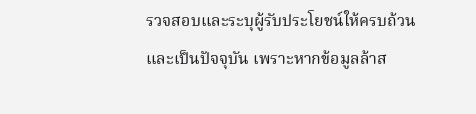รวจสอบและระบุผู้รับประโยชน์ให้ครบถ้วนและเป็นปัจจุบัน เพราะหากข้อมูลล้าส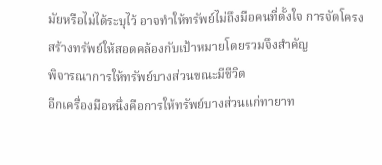มัยหรือไม่ได้ระบุไว้ อาจทำให้ทรัพย์ไม่ถึงมือคนที่ตั้งใจ การจัดโครงสร้างทรัพย์ให้สอดคล้องกับเป้าหมายโดยรวมจึงสำคัญ
พิจารณาการให้ทรัพย์บางส่วนขณะมีชีวิต
อีกเครื่องมือหนึ่งคือการให้ทรัพย์บางส่วนแก่ทายาท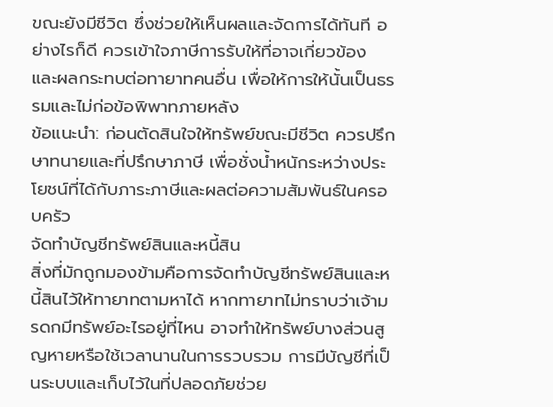ขณะยังมีชีวิต ซึ่งช่วยให้เห็นผลและจัดการได้ทันที อย่างไรก็ดี ควรเข้าใจภาษีการรับให้ที่อาจเกี่ยวข้อง และผลกระทบต่อทายาทคนอื่น เพื่อให้การให้นั้นเป็นธรรมและไม่ก่อข้อพิพาทภายหลัง
ข้อแนะนำ: ก่อนตัดสินใจให้ทรัพย์ขณะมีชีวิต ควรปรึกษาทนายและที่ปรึกษาภาษี เพื่อชั่งน้ำหนักระหว่างประโยชน์ที่ได้กับภาระภาษีและผลต่อความสัมพันธ์ในครอบครัว
จัดทำบัญชีทรัพย์สินและหนี้สิน
สิ่งที่มักถูกมองข้ามคือการจัดทำบัญชีทรัพย์สินและหนี้สินไว้ให้ทายาทตามหาได้ หากทายาทไม่ทราบว่าเจ้ามรดกมีทรัพย์อะไรอยู่ที่ไหน อาจทำให้ทรัพย์บางส่วนสูญหายหรือใช้เวลานานในการรวบรวม การมีบัญชีที่เป็นระบบและเก็บไว้ในที่ปลอดภัยช่วย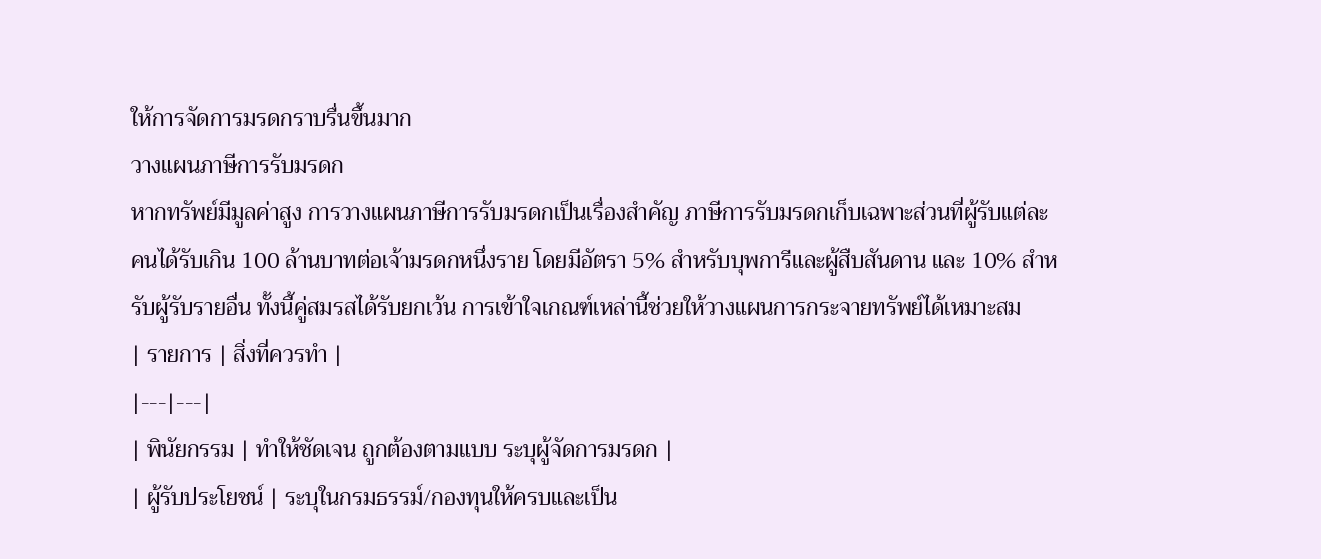ให้การจัดการมรดกราบรื่นขึ้นมาก
วางแผนภาษีการรับมรดก
หากทรัพย์มีมูลค่าสูง การวางแผนภาษีการรับมรดกเป็นเรื่องสำคัญ ภาษีการรับมรดกเก็บเฉพาะส่วนที่ผู้รับแต่ละคนได้รับเกิน 100 ล้านบาทต่อเจ้ามรดกหนึ่งราย โดยมีอัตรา 5% สำหรับบุพการีและผู้สืบสันดาน และ 10% สำหรับผู้รับรายอื่น ทั้งนี้คู่สมรสได้รับยกเว้น การเข้าใจเกณฑ์เหล่านี้ช่วยให้วางแผนการกระจายทรัพย์ได้เหมาะสม
| รายการ | สิ่งที่ควรทำ |
|---|---|
| พินัยกรรม | ทำให้ชัดเจน ถูกต้องตามแบบ ระบุผู้จัดการมรดก |
| ผู้รับประโยชน์ | ระบุในกรมธรรม์/กองทุนให้ครบและเป็น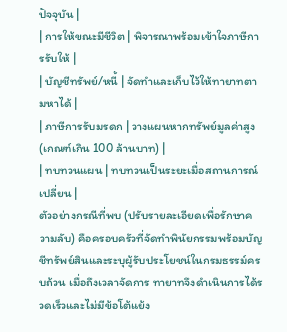ปัจจุบัน |
| การให้ขณะมีชีวิต | พิจารณาพร้อมเข้าใจภาษีการรับให้ |
| บัญชีทรัพย์/หนี้ | จัดทำและเก็บไว้ให้ทายาทตามหาได้ |
| ภาษีการรับมรดก | วางแผนหากทรัพย์มูลค่าสูง (เกณฑ์เกิน 100 ล้านบาท) |
| ทบทวนแผน | ทบทวนเป็นระยะเมื่อสถานการณ์เปลี่ยน |
ตัวอย่างกรณีที่พบ (ปรับรายละเอียดเพื่อรักษาความลับ) คือครอบครัวที่จัดทำพินัยกรรมพร้อมบัญชีทรัพย์สินและระบุผู้รับประโยชน์ในกรมธรรม์ครบถ้วน เมื่อถึงเวลาจัดการ ทายาทจึงดำเนินการได้รวดเร็วและไม่มีข้อโต้แย้ง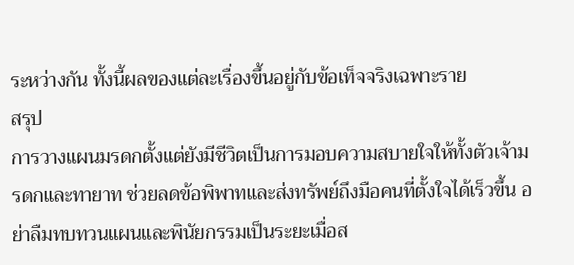ระหว่างกัน ทั้งนี้ผลของแต่ละเรื่องขึ้นอยู่กับข้อเท็จจริงเฉพาะราย
สรุป
การวางแผนมรดกตั้งแต่ยังมีชีวิตเป็นการมอบความสบายใจให้ทั้งตัวเจ้ามรดกและทายาท ช่วยลดข้อพิพาทและส่งทรัพย์ถึงมือคนที่ตั้งใจได้เร็วขึ้น อย่าลืมทบทวนแผนและพินัยกรรมเป็นระยะเมื่อส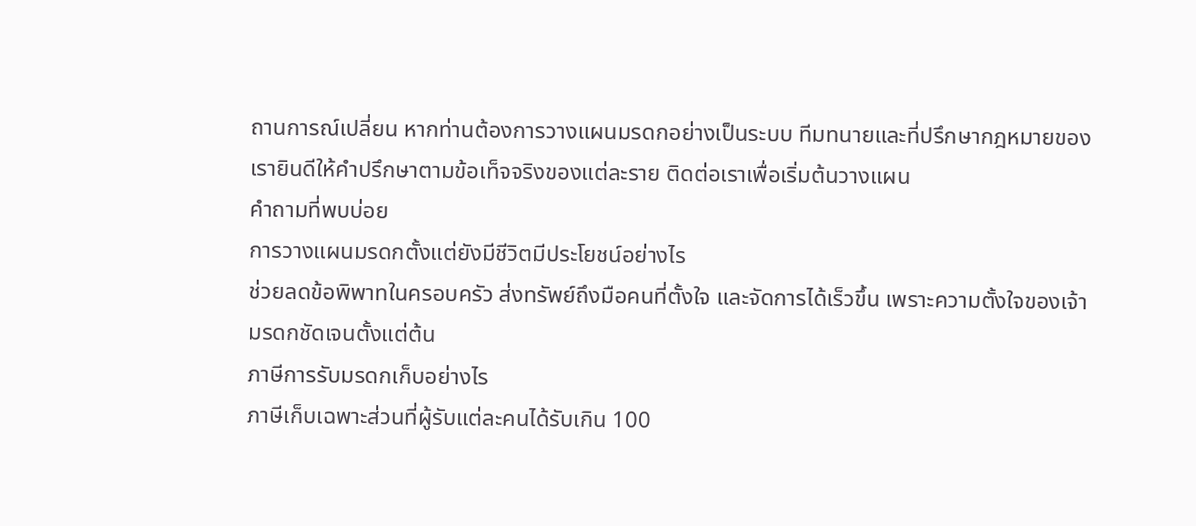ถานการณ์เปลี่ยน หากท่านต้องการวางแผนมรดกอย่างเป็นระบบ ทีมทนายและที่ปรึกษากฎหมายของเรายินดีให้คำปรึกษาตามข้อเท็จจริงของแต่ละราย ติดต่อเราเพื่อเริ่มต้นวางแผน
คำถามที่พบบ่อย
การวางแผนมรดกตั้งแต่ยังมีชีวิตมีประโยชน์อย่างไร
ช่วยลดข้อพิพาทในครอบครัว ส่งทรัพย์ถึงมือคนที่ตั้งใจ และจัดการได้เร็วขึ้น เพราะความตั้งใจของเจ้ามรดกชัดเจนตั้งแต่ต้น
ภาษีการรับมรดกเก็บอย่างไร
ภาษีเก็บเฉพาะส่วนที่ผู้รับแต่ละคนได้รับเกิน 100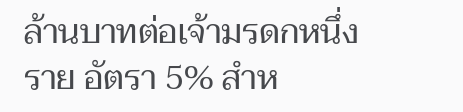ล้านบาทต่อเจ้ามรดกหนึ่งราย อัตรา 5% สำห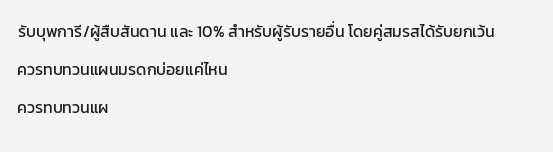รับบุพการี/ผู้สืบสันดาน และ 10% สำหรับผู้รับรายอื่น โดยคู่สมรสได้รับยกเว้น
ควรทบทวนแผนมรดกบ่อยแค่ไหน
ควรทบทวนแผ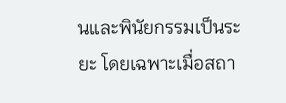นและพินัยกรรมเป็นระยะ โดยเฉพาะเมื่อสถา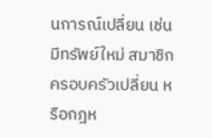นการณ์เปลี่ยน เช่น มีทรัพย์ใหม่ สมาชิกครอบครัวเปลี่ยน หรือกฎห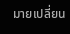มายเปลี่ยน